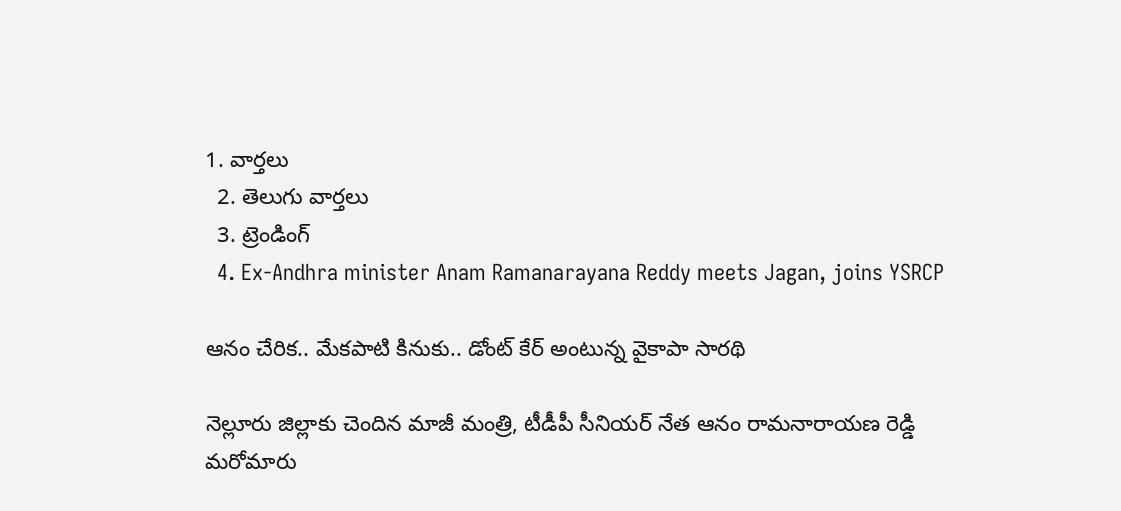1. వార్తలు
  2. తెలుగు వార్తలు
  3. ట్రెండింగ్
  4. Ex-Andhra minister Anam Ramanarayana Reddy meets Jagan, joins YSRCP

ఆనం చేరిక.. మేకపాటి కినుకు.. డోంట్ కేర్ అంటున్న వైకాపా సారథి

నెల్లూరు జిల్లాకు చెందిన మాజీ మంత్రి, టీడీపీ సీనియర్ నేత ఆనం రామనారాయణ రెడ్డి మరోమారు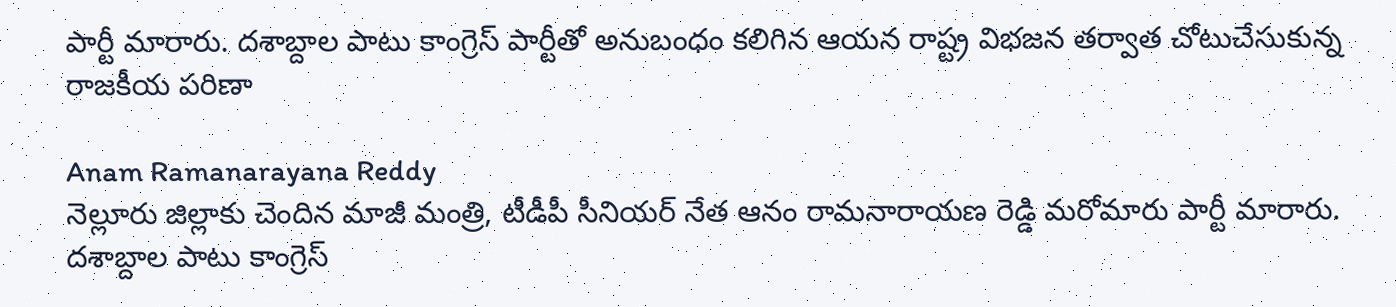పార్టీ మారారు. దశాబ్దాల పాటు కాంగ్రెస్ పార్టీతో అనుబంధం కలిగిన ఆయన రాష్ట్ర విభజన తర్వాత చోటుచేసుకున్న రాజకీయ పరిణా

Anam Ramanarayana Reddy
నెల్లూరు జిల్లాకు చెందిన మాజీ మంత్రి, టీడీపీ సీనియర్ నేత ఆనం రామనారాయణ రెడ్డి మరోమారు పార్టీ మారారు. దశాబ్దాల పాటు కాంగ్రెస్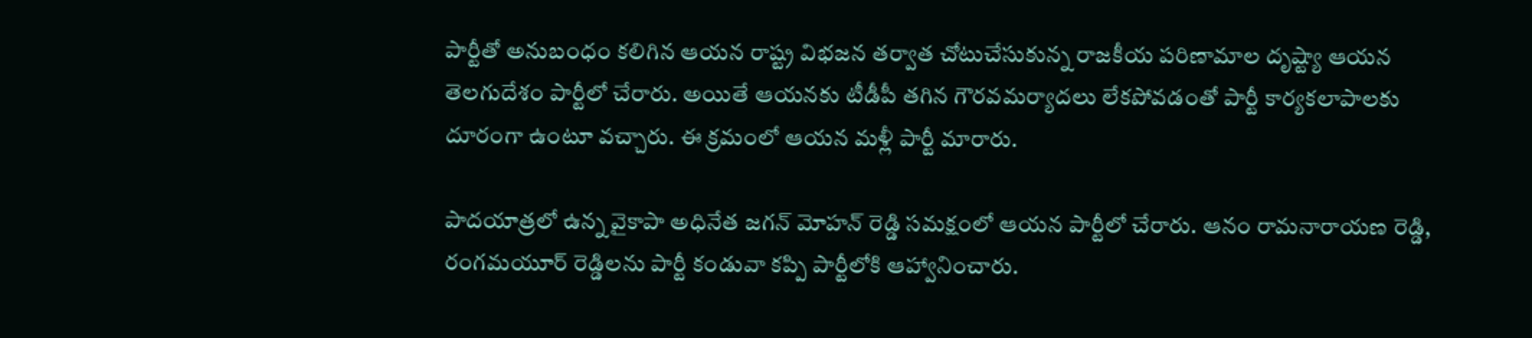పార్టీతో అనుబంధం కలిగిన ఆయన రాష్ట్ర విభజన తర్వాత చోటుచేసుకున్న రాజకీయ పరిణామాల దృష్ట్యా ఆయన తెలగుదేశం పార్టీలో చేరారు. అయితే ఆయనకు టీడీపీ తగిన గౌరవమర్యాదలు లేకపోవడంతో పార్టీ కార్యకలాపాలకు దూరంగా ఉంటూ వచ్చారు. ఈ క్రమంలో ఆయన మళ్లీ పార్టీ మారారు.

పాదయాత్రలో ఉన్న వైకాపా అధినేత జగన్ మోహన్ రెడ్డి సమక్షంలో ఆయన పార్టీలో చేరారు. ఆనం రామనారాయణ రెడ్డి, రంగమయూర్‌ రెడ్డిలను పార్టీ కండువా కప్పి పార్టీలోకి ఆహ్వానించారు.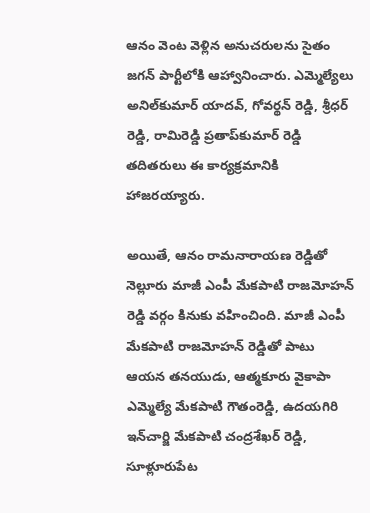ఆనం వెంట వెళ్లిన అనుచరులను సైతం జగన్‌ పార్టీలోకి ఆహ్వానించారు. ఎమ్మెల్యేలు అనిల్‌కుమార్‌ యాదవ్‌, గోవర్థన్‌ రెడ్డి, శ్రీధర్‌ రెడ్డి, రామిరెడ్డి ప్రతాప్‌కుమార్‌ రెడ్డి తదితరులు ఈ కార్యక్రమానికి హాజరయ్యారు.

అయితే, ఆనం రామనారాయణ రెడ్డితో నెల్లూరు మాజీ ఎంపీ మేకపాటి రాజమోహన్ రెడ్డి వర్గం కినుకు వహించింది. మాజీ ఎంపీ మేకపాటి రాజమోహన్‌ రెడ్డితో పాటు ఆయన తనయుడు, ఆత్మకూరు వైకాపా ఎమ్మెల్యే మేకపాటి గౌతంరెడ్డి, ఉదయగిరి ఇన్‌చార్జి మేకపాటి చంద్రశేఖర్‌ రెడ్డి, సూళ్లూరుపేట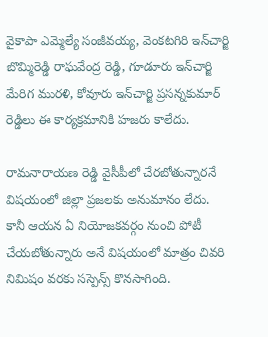వైకాపా ఎమ్మెల్యే సంజీవయ్య, వెంకటగిరి ఇన్‌చార్జి బొమ్మిరెడ్డి రాఘవేంద్ర రెడ్డి, గూడూరు ఇన్‌చార్జి మేరిగ మురళి, కోవూరు ఇన్‌చార్జి ప్రసన్నకుమార్‌ రెడ్డిలు ఈ కార్యక్రమానికి హజరు కాలేదు.

రామనారాయణ రెడ్డి వైసీపీలో చేరబోతున్నారనే విషయంలో జిల్లా ప్రజలకు అనుమానం లేదు. కానీ ఆయన ఏ నియోజకవర్గం నుంచి పోటీ చేయబోతున్నారు అనే విషయంలో మాత్రం చివరి నిమిషం వరకు సస్పెన్స్‌ కొనసాగింది.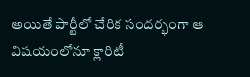అయితే పార్టీలో చేరిక సందర్భంగా ఆ విషయంలోనూ క్లారిటీ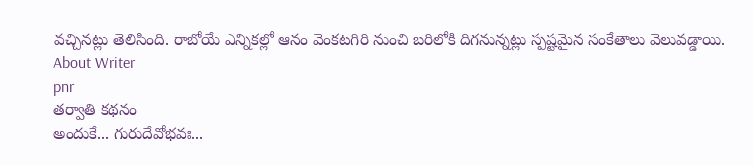వచ్చినట్లు తెలిసింది. రాబోయే ఎన్నికల్లో ఆనం వెంకటగిరి నుంచి బరిలోకి దిగనున్నట్లు స్పష్టమైన సంకేతాలు వెలువడ్డాయి.
About Writer
pnr
తర్వాతి కథనం
అందుకే... గురుదేవోభవః...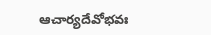ఆచార్యదేవోభవః